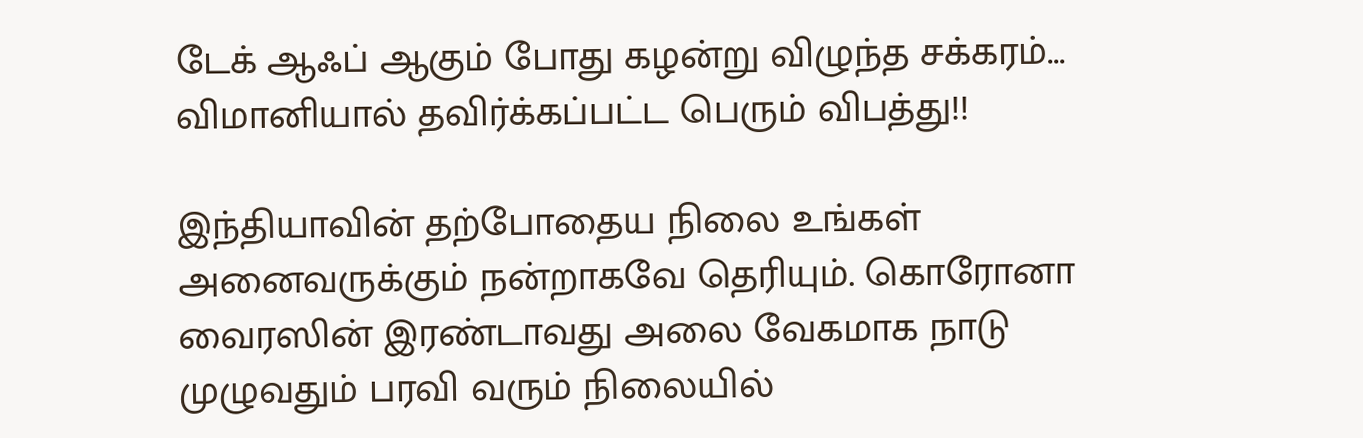டேக் ஆஃப் ஆகும் போது கழன்று விழுந்த சக்கரம்... விமானியால் தவிர்க்கப்பட்ட பெரும் விபத்து!!

இந்தியாவின் தற்போதைய நிலை உங்கள் அனைவருக்கும் நன்றாகவே தெரியும். கொரோனா வைரஸின் இரண்டாவது அலை வேகமாக நாடு முழுவதும் பரவி வரும் நிலையில்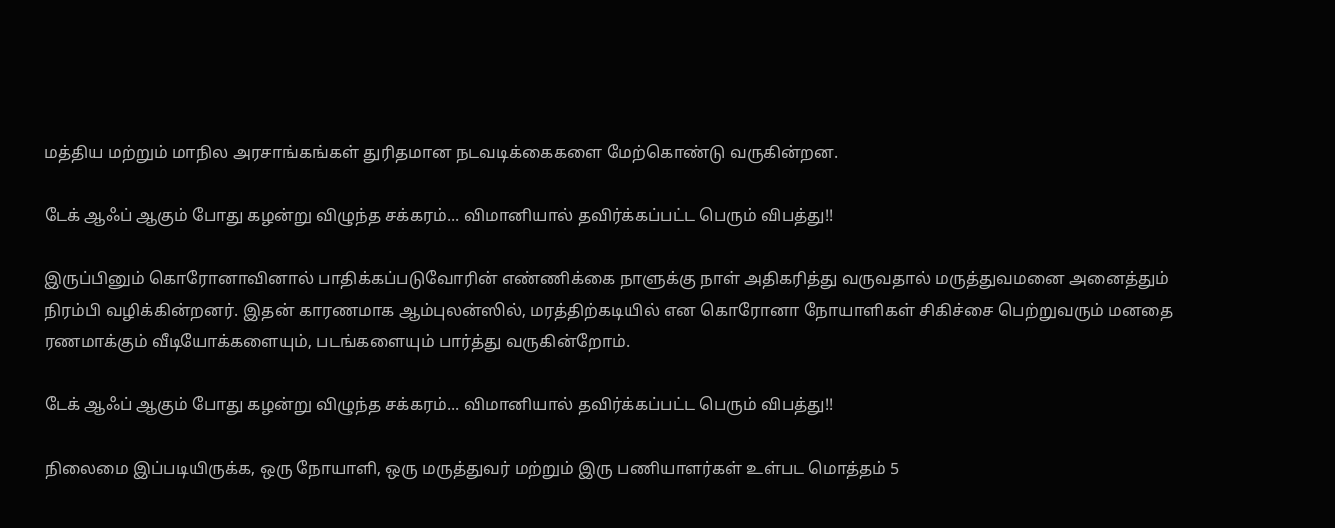மத்திய மற்றும் மாநில அரசாங்கங்கள் துரிதமான நடவடிக்கைகளை மேற்கொண்டு வருகின்றன.

டேக் ஆஃப் ஆகும் போது கழன்று விழுந்த சக்கரம்... விமானியால் தவிர்க்கப்பட்ட பெரும் விபத்து!!

இருப்பினும் கொரோனாவினால் பாதிக்கப்படுவோரின் எண்ணிக்கை நாளுக்கு நாள் அதிகரித்து வருவதால் மருத்துவமனை அனைத்தும் நிரம்பி வழிக்கின்றனர். இதன் காரணமாக ஆம்புலன்ஸில், மரத்திற்கடியில் என கொரோனா நோயாளிகள் சிகிச்சை பெற்றுவரும் மனதை ரணமாக்கும் வீடியோக்களையும், படங்களையும் பார்த்து வருகின்றோம்.

டேக் ஆஃப் ஆகும் போது கழன்று விழுந்த சக்கரம்... விமானியால் தவிர்க்கப்பட்ட பெரும் விபத்து!!

நிலைமை இப்படியிருக்க, ஒரு நோயாளி, ஒரு மருத்துவர் மற்றும் இரு பணியாளர்கள் உள்பட மொத்தம் 5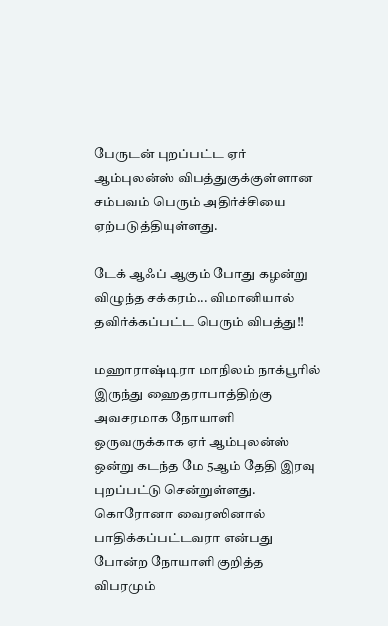பேருடன் புறப்பட்ட ஏர் ஆம்புலன்ஸ் விபத்துகுக்குள்ளான சம்பவம் பெரும் அதிர்ச்சியை ஏற்படுத்தியுள்ளது.

டேக் ஆஃப் ஆகும் போது கழன்று விழுந்த சக்கரம்... விமானியால் தவிர்க்கப்பட்ட பெரும் விபத்து!!

மஹாராஷ்டிரா மாநிலம் நாக்பூரில் இருந்து ஹைதராபாத்திற்கு அவசரமாக நோயாளி ஒருவருக்காக ஏர் ஆம்புலன்ஸ் ஒன்று கடந்த மே 5ஆம் தேதி இரவு புறப்பட்டு சென்றுள்ளது. கொரோனா வைரஸினால் பாதிக்கப்பட்டவரா என்பது போன்ற நோயாளி குறித்த விபரமும்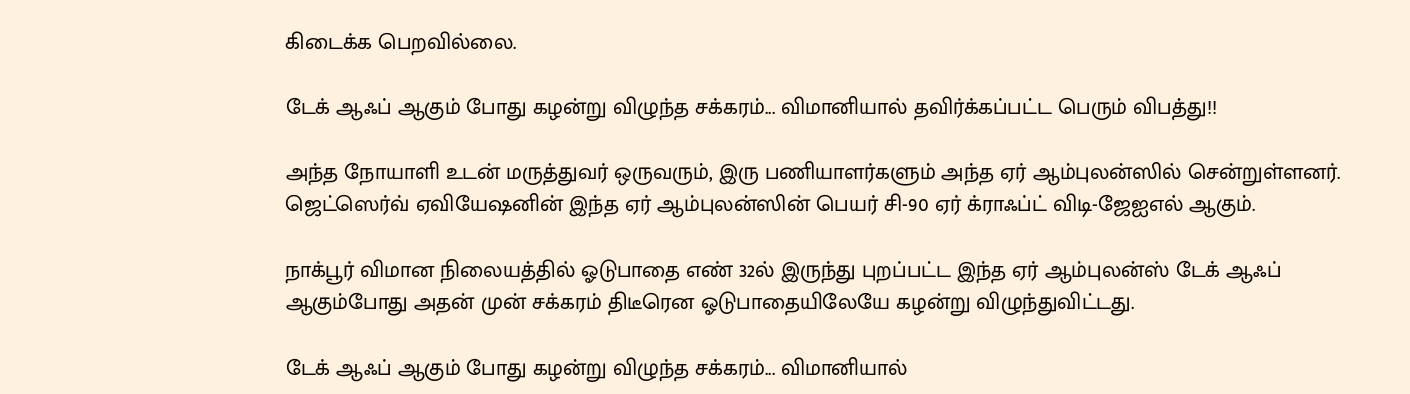கிடைக்க பெறவில்லை.

டேக் ஆஃப் ஆகும் போது கழன்று விழுந்த சக்கரம்... விமானியால் தவிர்க்கப்பட்ட பெரும் விபத்து!!

அந்த நோயாளி உடன் மருத்துவர் ஒருவரும், இரு பணியாளர்களும் அந்த ஏர் ஆம்புலன்ஸில் சென்றுள்ளனர். ஜெட்ஸெர்வ் ஏவியேஷனின் இந்த ஏர் ஆம்புலன்ஸின் பெயர் சி-90 ஏர் க்ராஃப்ட் விடி-ஜேஐஎல் ஆகும்.

நாக்பூர் விமான நிலையத்தில் ஓடுபாதை எண் 32ல் இருந்து புறப்பட்ட இந்த ஏர் ஆம்புலன்ஸ் டேக் ஆஃப் ஆகும்போது அதன் முன் சக்கரம் திடீரென ஓடுபாதையிலேயே கழன்று விழுந்துவிட்டது.

டேக் ஆஃப் ஆகும் போது கழன்று விழுந்த சக்கரம்... விமானியால்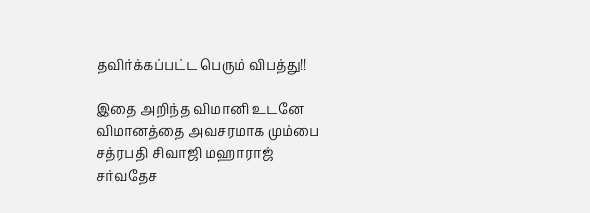தவிர்க்கப்பட்ட பெரும் விபத்து!!

இதை அறிந்த விமானி உடனே விமானத்தை அவசரமாக மும்பை சத்ரபதி சிவாஜி மஹாராஜ் சர்வதேச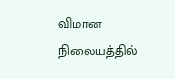விமான நிலையத்தில்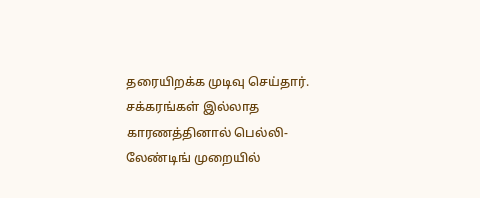தரையிறக்க முடிவு செய்தார். சக்கரங்கள் இல்லாத காரணத்தினால் பெல்லி-லேண்டிங் முறையில்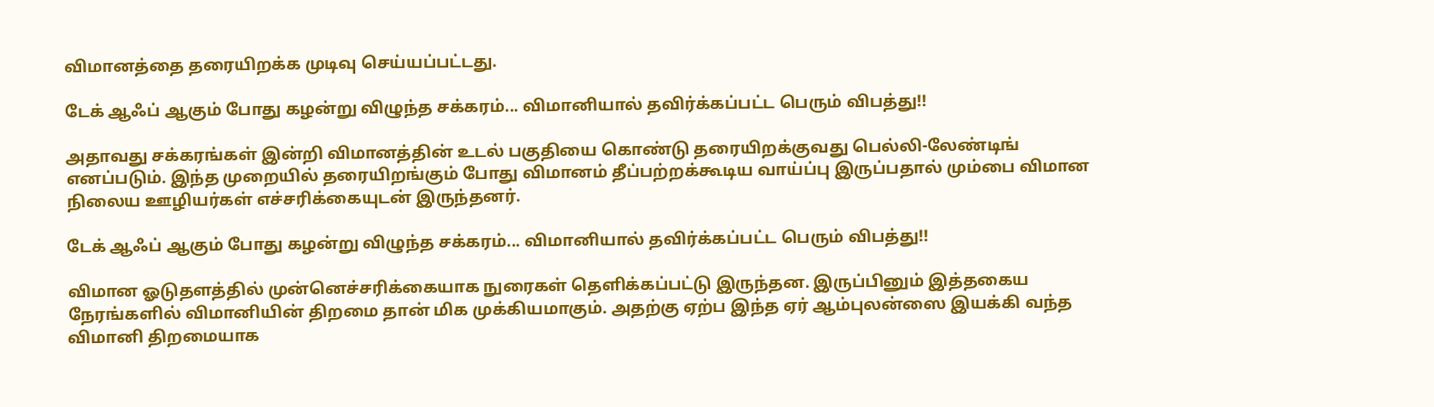விமானத்தை தரையிறக்க முடிவு செய்யப்பட்டது.

டேக் ஆஃப் ஆகும் போது கழன்று விழுந்த சக்கரம்... விமானியால் தவிர்க்கப்பட்ட பெரும் விபத்து!!

அதாவது சக்கரங்கள் இன்றி விமானத்தின் உடல் பகுதியை கொண்டு தரையிறக்குவது பெல்லி-லேண்டிங் எனப்படும். இந்த முறையில் தரையிறங்கும் போது விமானம் தீப்பற்றக்கூடிய வாய்ப்பு இருப்பதால் மும்பை விமான நிலைய ஊழியர்கள் எச்சரிக்கையுடன் இருந்தனர்.

டேக் ஆஃப் ஆகும் போது கழன்று விழுந்த சக்கரம்... விமானியால் தவிர்க்கப்பட்ட பெரும் விபத்து!!

விமான ஓடுதளத்தில் முன்னெச்சரிக்கையாக நுரைகள் தெளிக்கப்பட்டு இருந்தன. இருப்பினும் இத்தகைய நேரங்களில் விமானியின் திறமை தான் மிக முக்கியமாகும். அதற்கு ஏற்ப இந்த ஏர் ஆம்புலன்ஸை இயக்கி வந்த விமானி திறமையாக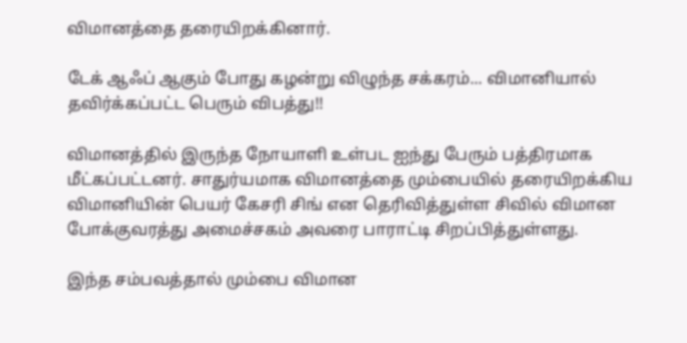விமானத்தை தரையிறக்கினார்.

டேக் ஆஃப் ஆகும் போது கழன்று விழுந்த சக்கரம்... விமானியால் தவிர்க்கப்பட்ட பெரும் விபத்து!!

விமானத்தில் இருந்த நோயாளி உள்பட ஐந்து பேரும் பத்திரமாக மீட்கப்பட்டனர். சாதுர்யமாக விமானத்தை மும்பையில் தரையிறக்கிய விமானியின் பெயர் கேசரி சிங் என தெரிவித்துள்ள சிவில் விமான போக்குவரத்து அமைச்சகம் அவரை பாராட்டி சிறப்பித்துள்ளது.

இந்த சம்பவத்தால் மும்பை விமான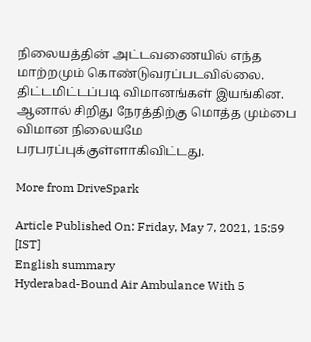நிலையத்தின் அட்டவணையில் எந்த மாற்றமும் கொண்டுவரப்படவில்லை. திட்டமிட்டப்படி விமானங்கள் இயங்கின. ஆனால் சிறிது நேரத்திற்கு மொத்த மும்பை விமான நிலையமே பரபரப்புக்குள்ளாகிவிட்டது.

More from DriveSpark

Article Published On: Friday, May 7, 2021, 15:59 [IST]
English summary
Hyderabad-Bound Air Ambulance With 5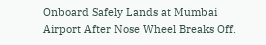Onboard Safely Lands at Mumbai Airport After Nose Wheel Breaks Off.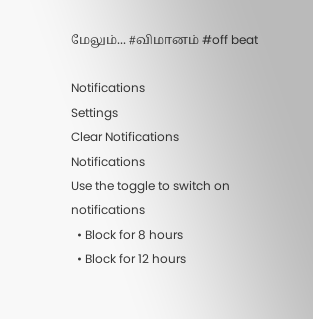மேலும்... #விமானம் #off beat

Notifications
Settings
Clear Notifications
Notifications
Use the toggle to switch on notifications
  • Block for 8 hours
  • Block for 12 hours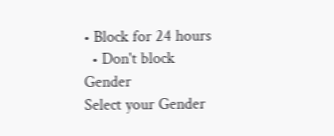• Block for 24 hours
  • Don't block
Gender
Select your Gender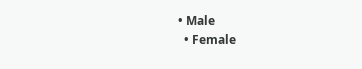• Male
  • Female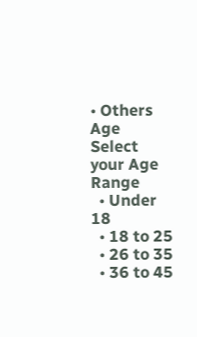• Others
Age
Select your Age Range
  • Under 18
  • 18 to 25
  • 26 to 35
  • 36 to 45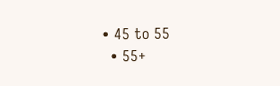• 45 to 55
  • 55+